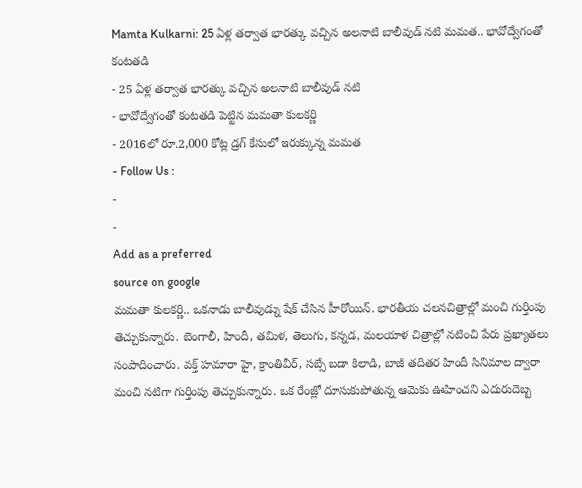Mamta Kulkarni: 25 ఏళ్ల తర్వాత భారత్కు వచ్చిన అలనాటి బాలీవుడ్ నటి మమత.. భావోద్వేగంతో కంటతడి
- 25 ఏళ్ల తర్వాత భారత్కు వచ్చిన అలనాటి బాలీవుడ్ నటి
- భావోద్వేగంతో కంటతడి పెట్టిన మమతా కులకర్ణి
- 2016లో రూ.2,000 కోట్ల డ్రగ్ కేసులో ఇరుక్కున్న మమత
- Follow Us :
-
-
Add as a preferred
source on google
మమతా కులకర్ణి.. ఒకనాడు బాలీవుడ్ను షేక్ చేసిన హీరోయిన్. భారతీయ చలనచిత్రాల్లో మంచి గుర్తింపు తెచ్చుకున్నారు. బెంగాలీ, హిందీ, తమిళ, తెలుగు, కన్నడ, మలయాళ చిత్రాల్లో నటించి పేరు ప్రఖ్యాతలు సంపాదించారు. వక్త్ హమారా హై, క్రాంతివీర్, సబ్సే బడా కిలాడి, బాజీ తదితర హిందీ సినిమాల ద్వారా మంచి నటిగా గుర్తింపు తెచ్చుకున్నారు. ఒక రేంజ్లో దూసుకుపోతున్న ఆమెకు ఊహించని ఎదురుదెబ్బ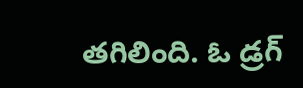తగిలింది. ఓ డ్రగ్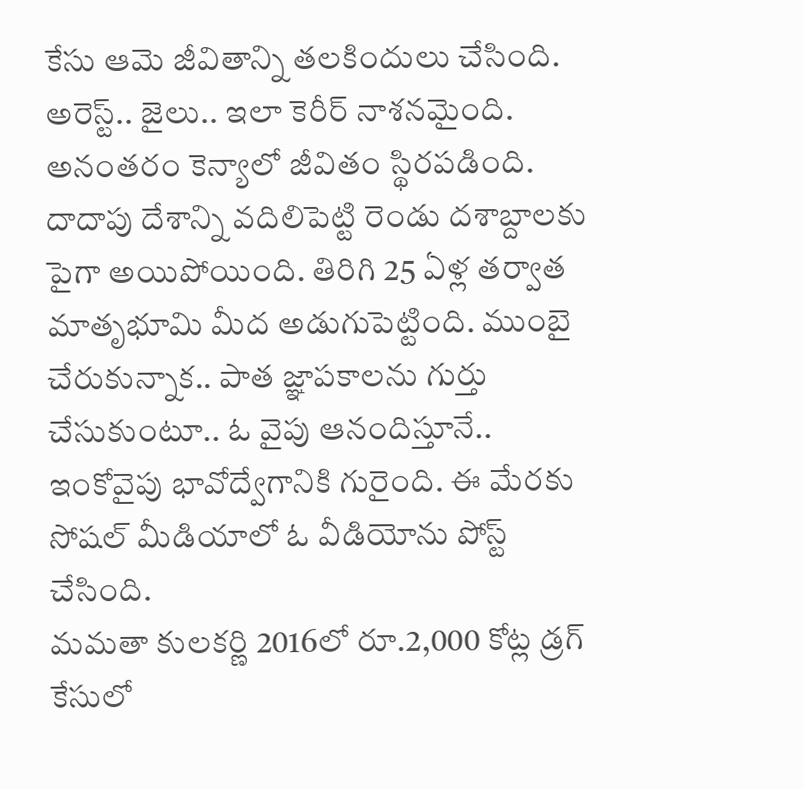కేసు ఆమె జీవితాన్ని తలకిందులు చేసింది. అరెస్ట్.. జైలు.. ఇలా కెరీర్ నాశనమైంది. అనంతరం కెన్యాలో జీవితం స్థిరపడింది. దాదాపు దేశాన్ని వదిలిపెట్టి రెండు దశాబ్దాలకు పైగా అయిపోయింది. తిరిగి 25 ఏళ్ల తర్వాత మాతృభూమి మీద అడుగుపెట్టింది. ముంబై చేరుకున్నాక.. పాత జ్ఞాపకాలను గుర్తు చేసుకుంటూ.. ఓ వైపు ఆనందిస్తూనే.. ఇంకోవైపు భావోద్వేగానికి గురైంది. ఈ మేరకు సోషల్ మీడియాలో ఓ వీడియోను పోస్ట్ చేసింది.
మమతా కులకర్ణి 2016లో రూ.2,000 కోట్ల డ్రగ్ కేసులో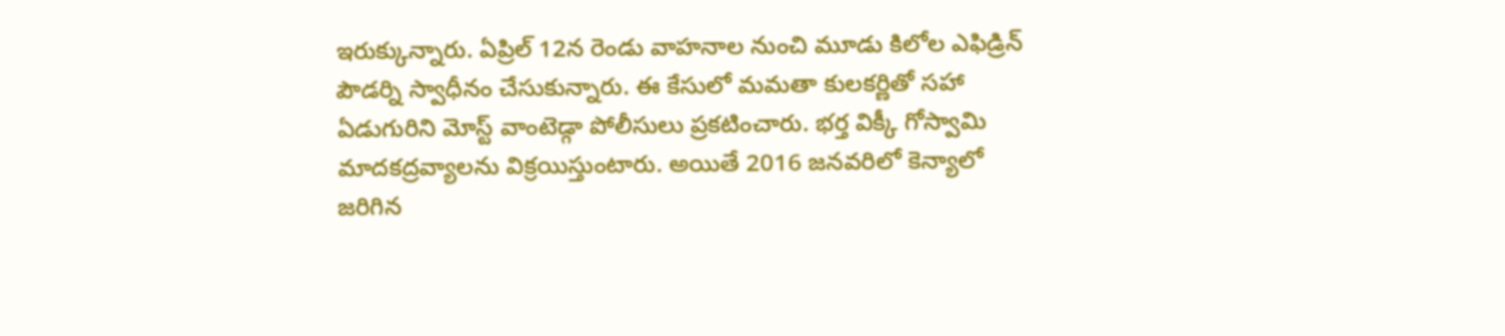ఇరుక్కున్నారు. ఏప్రిల్ 12న రెండు వాహనాల నుంచి మూడు కిలోల ఎఫిడ్రిన్ పౌడర్ని స్వాధీనం చేసుకున్నారు. ఈ కేసులో మమతా కులకర్ణితో సహా ఏడుగురిని మోస్ట్ వాంటెడ్గా పోలీసులు ప్రకటించారు. భర్త విక్కీ గోస్వామి మాదకద్రవ్యాలను విక్రయిస్తుంటారు. అయితే 2016 జనవరిలో కెన్యాలో జరిగిన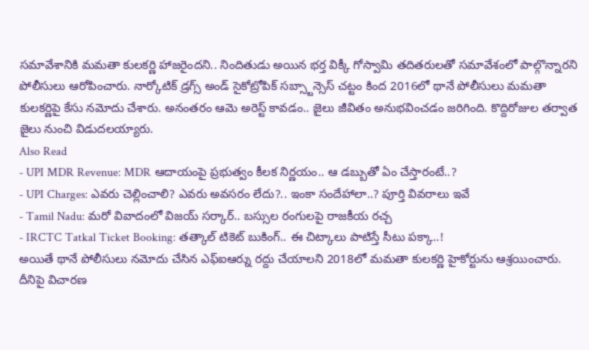సమావేశానికి మమతా కులకర్ణి హాజరైందని.. నిందితుడు అయిన భర్త విక్కీ గోస్వామి తదితరులతో సమావేశంలో పాల్గొన్నారని పోలీసులు ఆరోపించారు. నార్కోటిక్ డ్రగ్స్ అండ్ సైకోట్రోపిక్ సబ్స్టాన్సెస్ చట్టం కింద 2016లో థానే పోలీసులు మమతా కులకర్ణిపై కేసు నమోదు చేశారు. అనంతరం ఆమె అరెస్ట్ కావడం.. జైలు జీవితం అనుభవించడం జరిగింది. కొద్దిరోజుల తర్వాత జైలు నుంచి విడుదలయ్యారు.
Also Read
- UPI MDR Revenue: MDR ఆదాయంపై ప్రభుత్వం కీలక నిర్ణయం.. ఆ డబ్బుతో ఏం చేస్తారంటే..?
- UPI Charges: ఎవరు చెల్లించాలి? ఎవరు అవసరం లేదు?.. ఇంకా సందేహాలా..? పూర్తి వివరాలు ఇవే
- Tamil Nadu: మరో వివాదంలో విజయ్ సర్కార్.. బస్సుల రంగులపై రాజకీయ రచ్చ
- IRCTC Tatkal Ticket Booking: తత్కాల్ టికెట్ బుకింగ్.. ఈ చిట్కాలు పాటిస్తే సీటు పక్కా..!
అయితే థానే పోలీసులు నమోదు చేసిన ఎఫ్ఐఆర్ను రద్దు చేయాలని 2018లో మమతా కులకర్ణి హైకోర్టును ఆశ్రయించారు. దీనిపై విచారణ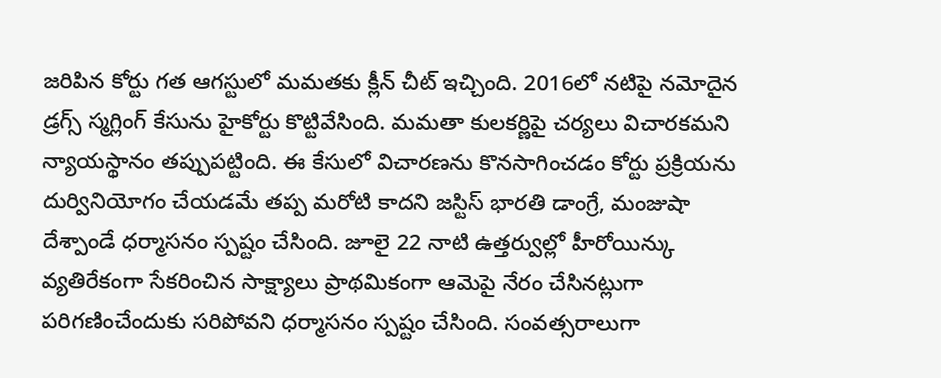జరిపిన కోర్టు గత ఆగస్టులో మమతకు క్లీన్ చీట్ ఇచ్చింది. 2016లో నటిపై నమోదైన డ్రగ్స్ స్మగ్లింగ్ కేసును హైకోర్టు కొట్టివేసింది. మమతా కులకర్ణిపై చర్యలు విచారకమని న్యాయస్థానం తప్పుపట్టింది. ఈ కేసులో విచారణను కొనసాగించడం కోర్టు ప్రక్రియను దుర్వినియోగం చేయడమే తప్ప మరోటి కాదని జస్టిస్ భారతి డాంగ్రే, మంజుషా దేశ్పాండే ధర్మాసనం స్పష్టం చేసింది. జూలై 22 నాటి ఉత్తర్వుల్లో హీరోయిన్కు వ్యతిరేకంగా సేకరించిన సాక్ష్యాలు ప్రాథమికంగా ఆమెపై నేరం చేసినట్లుగా పరిగణించేందుకు సరిపోవని ధర్మాసనం స్పష్టం చేసింది. సంవత్సరాలుగా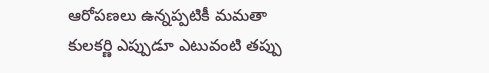ఆరోపణలు ఉన్నప్పటికీ మమతా కులకర్ణి ఎప్పుడూ ఎటువంటి తప్పు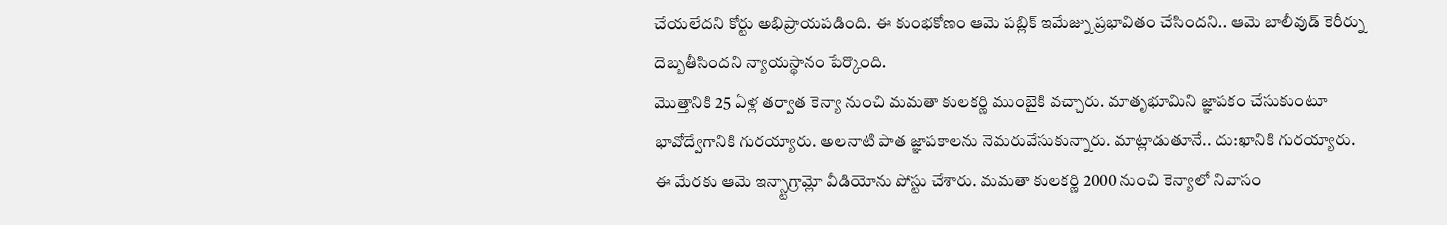చేయలేదని కోర్టు అభిప్రాయపడింది. ఈ కుంభకోణం ఆమె పబ్లిక్ ఇమేజ్ను ప్రభావితం చేసిందని.. ఆమె బాలీవుడ్ కెరీర్ను దెబ్బతీసిందని న్యాయస్థానం పేర్కొంది.
మొత్తానికి 25 ఏళ్ల తర్వాత కెన్యా నుంచి మమతా కులకర్ణి ముంబైకి వచ్చారు. మాతృభూమిని జ్ఞాపకం చేసుకుంటూ భావోద్వేగానికి గురయ్యారు. అలనాటి పాత జ్ఞాపకాలను నెమరువేసుకున్నారు. మాట్లాడుతూనే.. దు:ఖానికి గురయ్యారు. ఈ మేరకు ఆమె ఇన్స్టాగ్రామ్లో వీడియోను పోస్టు చేశారు. మమతా కులకర్ణి 2000 నుంచి కెన్యాలో నివాసం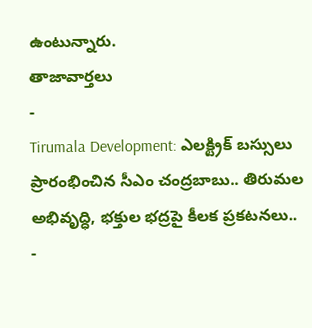ఉంటున్నారు.
తాజావార్తలు
-
Tirumala Development: ఎలక్ట్రిక్ బస్సులు ప్రారంభించిన సీఎం చంద్రబాబు.. తిరుమల అభివృద్ధి, భక్తుల భద్రపై కీలక ప్రకటనలు..
-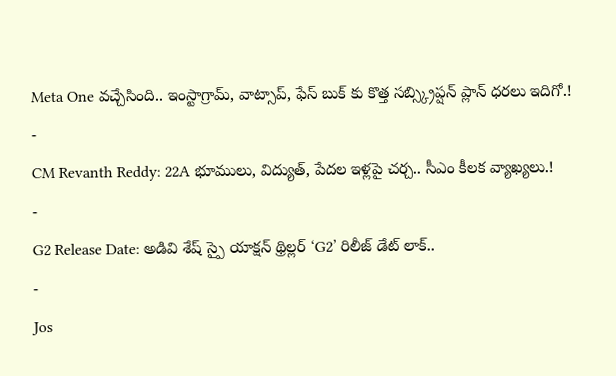Meta One వచ్చేసింది.. ఇంస్టాగ్రామ్, వాట్సాప్, ఫేస్ బుక్ కు కొత్త సబ్స్క్రిప్షన్ ప్లాన్ ధరలు ఇదిగో.!
-
CM Revanth Reddy: 22A భూములు, విద్యుత్, పేదల ఇళ్లపై చర్చ.. సీఎం కీలక వ్యాఖ్యలు.!
-
G2 Release Date: అడివి శేష్ స్పై యాక్షన్ థ్రిల్లర్ ‘G2’ రిలీజ్ డేట్ లాక్..
-
Jos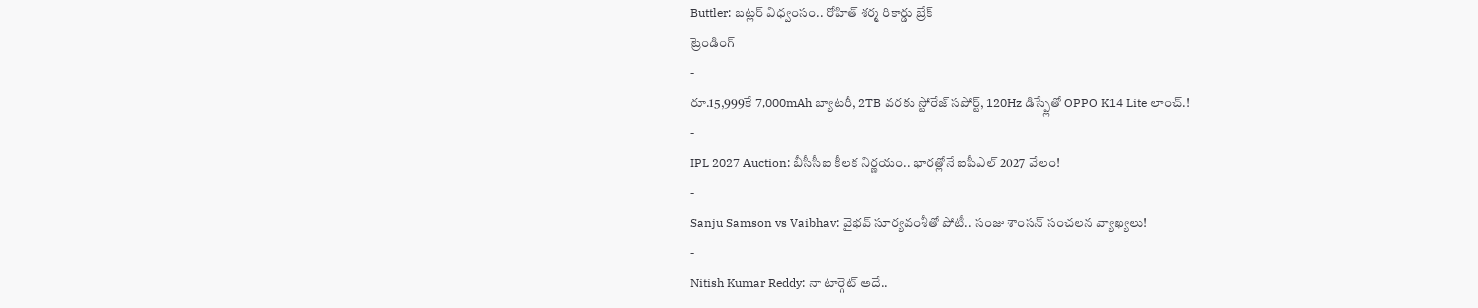Buttler: బట్లర్ విధ్వంసం.. రోహిత్ శర్మ రికార్డు బ్రేక్
ట్రెండింగ్
-
రూ.15,999కే 7,000mAh బ్యాటరీ, 2TB వరకు స్టోరేజ్ సపోర్ట్, 120Hz డిస్ప్లేతో OPPO K14 Lite లాంచ్.!
-
IPL 2027 Auction: బీసీసీఐ కీలక నిర్ణయం.. భారత్లోనే ఐపీఎల్ 2027 వేలం!
-
Sanju Samson vs Vaibhav: వైభవ్ సూర్యవంశీతో పోటీ.. సంజు శాంసన్ సంచలన వ్యాఖ్యలు!
-
Nitish Kumar Reddy: నా టార్గెట్ అదే..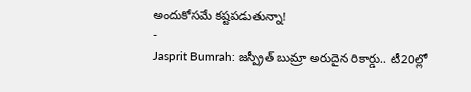అందుకోసమే కష్టపడుతున్నా!
-
Jasprit Bumrah: జస్ప్రీత్ బుమ్రా అరుదైన రికార్డు.. టీ20ల్లో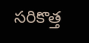సరికొత్త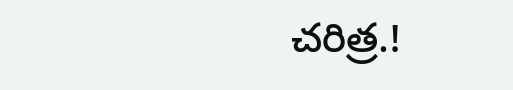చరిత్ర.!